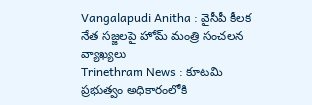Vangalapudi Anitha : వైసీపీ కీలక నేత సజ్జలపై హోమ్ మంత్రి సంచలన వ్యాఖ్యలు
Trinethram News : కూటమి ప్రభుత్వం అధికారంలోకి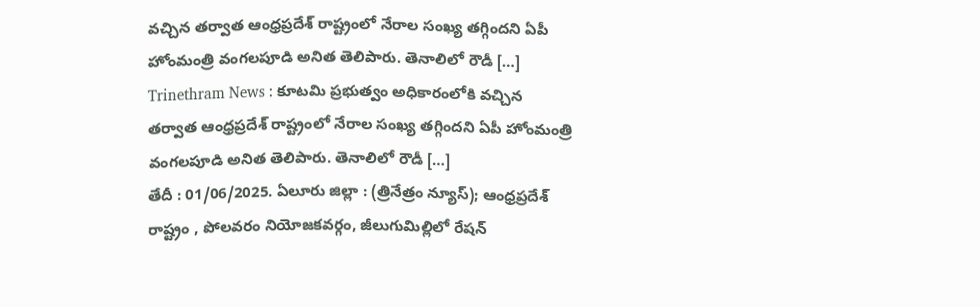వచ్చిన తర్వాత ఆంధ్రప్రదేశ్ రాష్ట్రంలో నేరాల సంఖ్య తగ్గిందని ఏపీ హోంమంత్రి వంగలపూడి అనిత తెలిపారు. తెనాలిలో రౌడీ […]
Trinethram News : కూటమి ప్రభుత్వం అధికారంలోకి వచ్చిన తర్వాత ఆంధ్రప్రదేశ్ రాష్ట్రంలో నేరాల సంఖ్య తగ్గిందని ఏపీ హోంమంత్రి వంగలపూడి అనిత తెలిపారు. తెనాలిలో రౌడీ […]
తేదీ : 01/06/2025. ఏలూరు జిల్లా : (త్రినేత్రం న్యూస్); ఆంధ్రప్రదేశ్ రాష్ట్రం , పోలవరం నియోజకవర్గం, జీలుగుమిల్లిలో రేషన్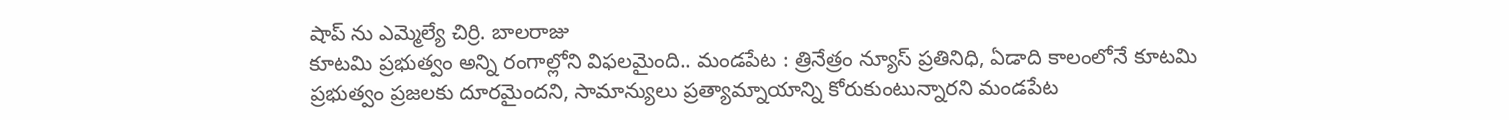షాప్ ను ఎమ్మెల్యే చిర్రి. బాలరాజు
కూటమి ప్రభుత్వం అన్ని రంగాల్లోని విఫలమైంది.. మండపేట : త్రినేత్రం న్యూస్ ప్రతినిధి, ఏడాది కాలంలోనే కూటమి ప్రభుత్వం ప్రజలకు దూరమైందని, సామాన్యులు ప్రత్యామ్నాయాన్ని కోరుకుంటున్నారని మండపేట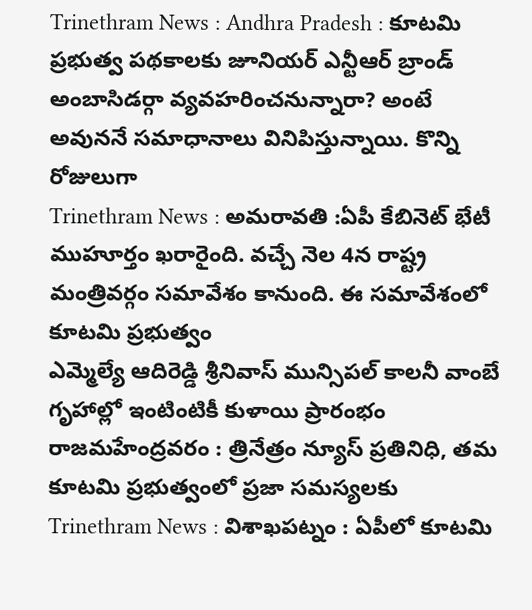Trinethram News : Andhra Pradesh : కూటమి ప్రభుత్వ పథకాలకు జూనియర్ ఎన్టీఆర్ బ్రాండ్ అంబాసిడర్గా వ్యవహరించనున్నారా? అంటే అవుననే సమాధానాలు వినిపిస్తున్నాయి. కొన్ని రోజులుగా
Trinethram News : అమరావతి :ఏపీ కేబినెట్ భేటీ ముహూర్తం ఖరారైంది. వచ్చే నెల 4న రాష్ట్ర మంత్రివర్గం సమావేశం కానుంది. ఈ సమావేశంలో కూటమి ప్రభుత్వం
ఎమ్మెల్యే ఆదిరెడ్డి శ్రీనివాస్ మున్సిపల్ కాలనీ వాంబే గృహాల్లో ఇంటింటికీ కుళాయి ప్రారంభం రాజమహేంద్రవరం : త్రినేత్రం న్యూస్ ప్రతినిధి, తమ కూటమి ప్రభుత్వంలో ప్రజా సమస్యలకు
Trinethram News : విశాఖపట్నం : ఏపీలో కూటమి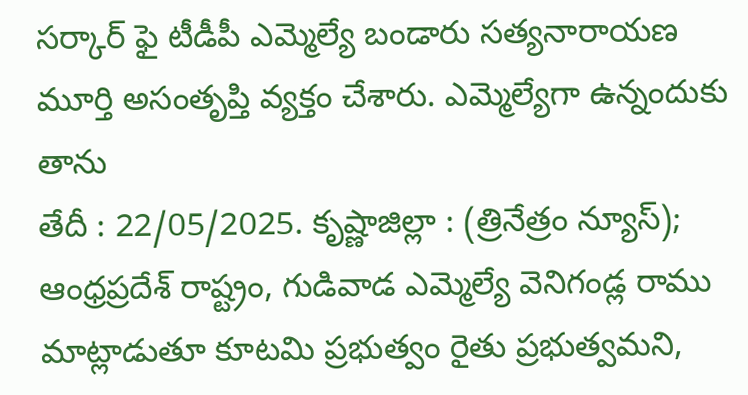సర్కార్ ఫై టీడీపీ ఎమ్మెల్యే బండారు సత్యనారాయణ మూర్తి అసంతృప్తి వ్యక్తం చేశారు. ఎమ్మెల్యేగా ఉన్నందుకు తాను
తేదీ : 22/05/2025. కృష్ణాజిల్లా : (త్రినేత్రం న్యూస్); ఆంధ్రప్రదేశ్ రాష్ట్రం, గుడివాడ ఎమ్మెల్యే వెనిగండ్ల రాము మాట్లాడుతూ కూటమి ప్రభుత్వం రైతు ప్రభుత్వమని,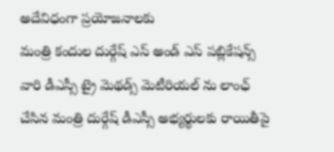అదేవిధంగా ప్రయోజనాలకు
మంత్రి కందుల దుర్గేష్ ఎస్ అండ్ ఎస్ పబ్లికేషన్స్ వారి డీఎస్సీ ట్రై మెథడ్స్ మెటీరియల్ ను లాంఛ్ చేసిన మంత్రి దుర్గేష్ డీఎస్సీ అభ్యర్థులకు రాయితీపై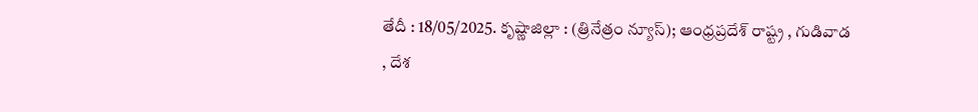తేదీ : 18/05/2025. కృష్ణాజిల్లా : (త్రినేత్రం న్యూస్); ఆంధ్రప్రదేశ్ రాష్ట్ర , గుడివాడ , దేశ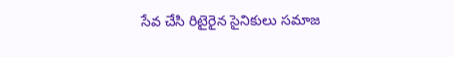సేవ చేసి రిటైరైన సైనికులు సమాజ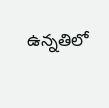ఉన్నతిలో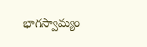భాగస్వామ్యం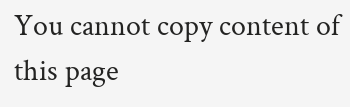You cannot copy content of this page